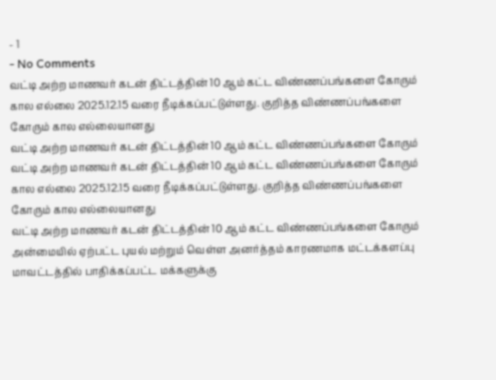- 1
- No Comments
வட்டி அற்ற மாணவர் கடன் திட்டத்தின் 10 ஆம் கட்ட விண்ணப்பங்களை கோரும் கால எல்லை 2025.12.15 வரை நீடிக்கப்பட்டுள்ளது. குறித்த விண்ணப்பங்களை கோரும் கால எல்லையானது
வட்டி அற்ற மாணவர் கடன் திட்டத்தின் 10 ஆம் கட்ட விண்ணப்பங்களை கோரும்
வட்டி அற்ற மாணவர் கடன் திட்டத்தின் 10 ஆம் கட்ட விண்ணப்பங்களை கோரும் கால எல்லை 2025.12.15 வரை நீடிக்கப்பட்டுள்ளது. குறித்த விண்ணப்பங்களை கோரும் கால எல்லையானது
வட்டி அற்ற மாணவர் கடன் திட்டத்தின் 10 ஆம் கட்ட விண்ணப்பங்களை கோரும்
அன்மையில் ஏற்பட்ட புயல் மற்றும் வெள்ள அனர்த்தம் காரணமாக மட்டக்களப்பு மாவட்டத்தில் பாதிக்கப்பட்ட மக்களுக்கு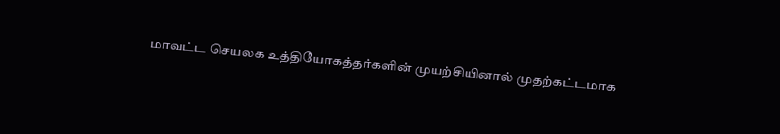மாவட்ட செயலக உத்தியோகத்தர்களின் முயற்சியினால் முதற்கட்டமாக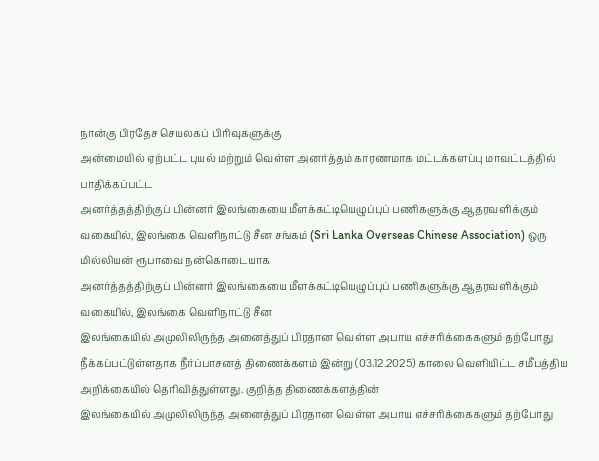நான்கு பிரதேச செயலகப் பிரிவுகளுக்கு
அன்மையில் ஏற்பட்ட புயல் மற்றும் வெள்ள அனர்த்தம் காரணமாக மட்டக்களப்பு மாவட்டத்தில் பாதிக்கப்பட்ட
அனர்த்தத்திற்குப் பின்னர் இலங்கையை மீளக்கட்டியெழுப்புப் பணிகளுக்கு ஆதரவளிக்கும் வகையில், இலங்கை வெளிநாட்டு சீன சங்கம் (Sri Lanka Overseas Chinese Association) ஒரு மில்லியன் ரூபாவை நன்கொடையாக
அனர்த்தத்திற்குப் பின்னர் இலங்கையை மீளக்கட்டியெழுப்புப் பணிகளுக்கு ஆதரவளிக்கும் வகையில், இலங்கை வெளிநாட்டு சீன
இலங்கையில் அமுலிலிருந்த அனைத்துப் பிரதான வெள்ள அபாய எச்சரிக்கைகளும் தற்போது நீக்கப்பட்டுள்ளதாக நீர்ப்பாசனத் திணைக்களம் இன்று (03.12.2025) காலை வெளியிட்ட சமீபத்திய அறிக்கையில் தெரிவித்துள்ளது. குறித்த திணைக்களத்தின்
இலங்கையில் அமுலிலிருந்த அனைத்துப் பிரதான வெள்ள அபாய எச்சரிக்கைகளும் தற்போது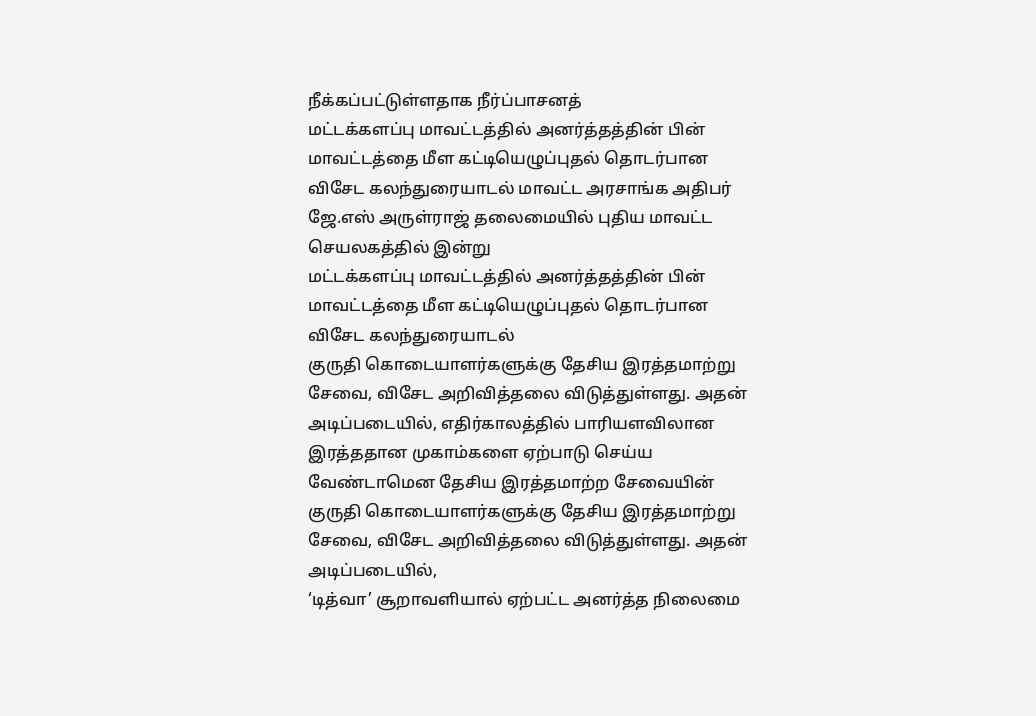நீக்கப்பட்டுள்ளதாக நீர்ப்பாசனத்
மட்டக்களப்பு மாவட்டத்தில் அனர்த்தத்தின் பின் மாவட்டத்தை மீள கட்டியெழுப்புதல் தொடர்பான விசேட கலந்துரையாடல் மாவட்ட அரசாங்க அதிபர் ஜே.எஸ் அருள்ராஜ் தலைமையில் புதிய மாவட்ட செயலகத்தில் இன்று
மட்டக்களப்பு மாவட்டத்தில் அனர்த்தத்தின் பின் மாவட்டத்தை மீள கட்டியெழுப்புதல் தொடர்பான விசேட கலந்துரையாடல்
குருதி கொடையாளர்களுக்கு தேசிய இரத்தமாற்று சேவை, விசேட அறிவித்தலை விடுத்துள்ளது. அதன் அடிப்படையில், எதிர்காலத்தில் பாரியளவிலான இரத்ததான முகாம்களை ஏற்பாடு செய்ய வேண்டாமென தேசிய இரத்தமாற்ற சேவையின்
குருதி கொடையாளர்களுக்கு தேசிய இரத்தமாற்று சேவை, விசேட அறிவித்தலை விடுத்துள்ளது. அதன் அடிப்படையில்,
‘டித்வா’ சூறாவளியால் ஏற்பட்ட அனர்த்த நிலைமை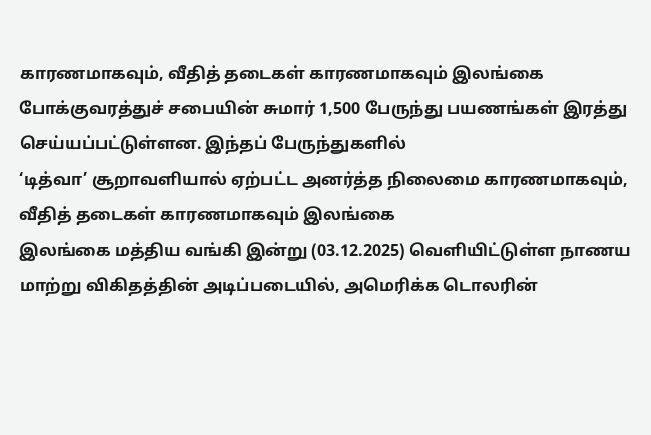காரணமாகவும், வீதித் தடைகள் காரணமாகவும் இலங்கை போக்குவரத்துச் சபையின் சுமார் 1,500 பேருந்து பயணங்கள் இரத்து செய்யப்பட்டுள்ளன. இந்தப் பேருந்துகளில்
‘டித்வா’ சூறாவளியால் ஏற்பட்ட அனர்த்த நிலைமை காரணமாகவும், வீதித் தடைகள் காரணமாகவும் இலங்கை
இலங்கை மத்திய வங்கி இன்று (03.12.2025) வெளியிட்டுள்ள நாணய மாற்று விகிதத்தின் அடிப்படையில், அமெரிக்க டொலரின்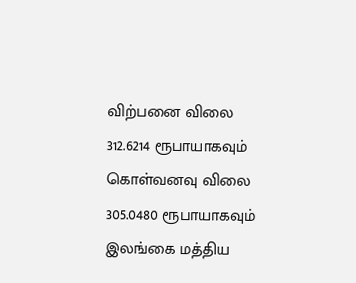விற்பனை விலை 312.6214 ரூபாயாகவும் கொள்வனவு விலை 305.0480 ரூபாயாகவும்
இலங்கை மத்திய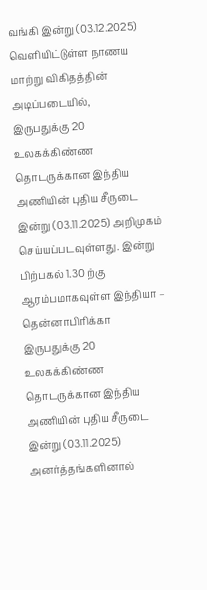வங்கி இன்று (03.12.2025) வெளியிட்டுள்ள நாணய மாற்று விகிதத்தின் அடிப்படையில்,
இருபதுக்கு 20 உலகக்கிண்ண தொடருக்கான இந்திய அணியின் புதிய சீருடை இன்று (03.11.2025) அறிமுகம் செய்யப்படவுள்ளது. இன்று பிற்பகல் 1.30 ற்கு ஆரம்பமாகவுள்ள இந்தியா – தென்னாபிரிக்கா
இருபதுக்கு 20 உலகக்கிண்ண தொடருக்கான இந்திய அணியின் புதிய சீருடை இன்று (03.11.2025)
அனர்த்தங்களினால்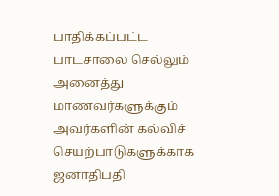பாதிக்கப்பட்ட பாடசாலை செல்லும் அனைத்து மாணவர்களுக்கும் அவர்களின் கல்விச் செயற்பாடுகளுக்காக ஜனாதிபதி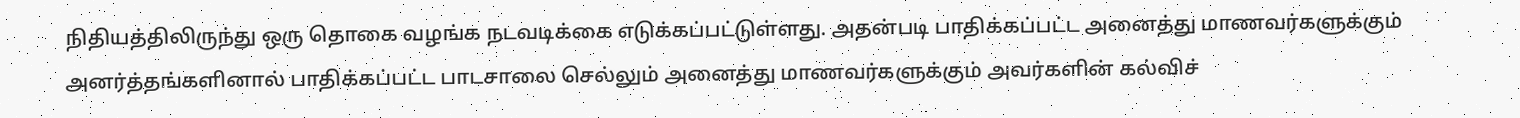நிதியத்திலிருந்து ஒரு தொகை வழங்க நடவடிக்கை எடுக்கப்பட்டுள்ளது. அதன்படி பாதிக்கப்பட்ட அனைத்து மாணவர்களுக்கும்
அனர்த்தங்களினால் பாதிக்கப்பட்ட பாடசாலை செல்லும் அனைத்து மாணவர்களுக்கும் அவர்களின் கல்விச்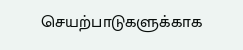செயற்பாடுகளுக்காக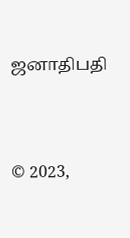ஜனாதிபதி




© 2023,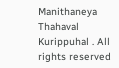Manithaneya Thahaval Kurippuhal . All rights reserved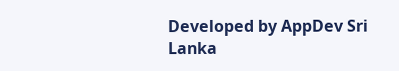Developed by AppDev Sri Lanka